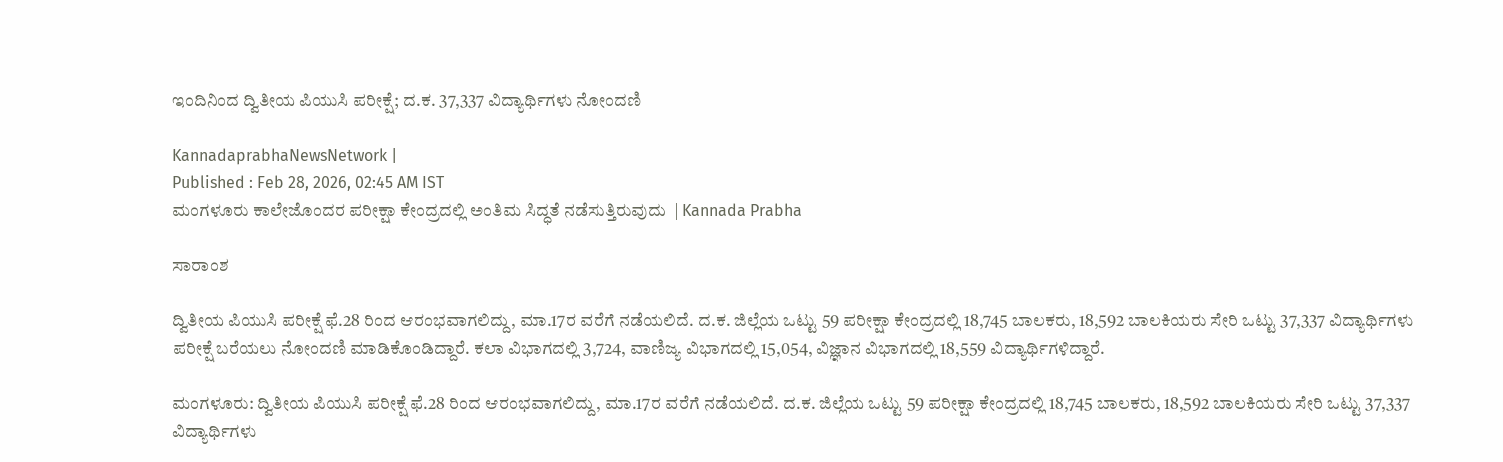ಇಂದಿನಿಂದ ದ್ವಿತೀಯ ಪಿಯುಸಿ ಪರೀಕ್ಷೆ; ದ.ಕ. 37,337 ವಿದ್ಯಾರ್ಥಿಗಳು ನೋಂದಣಿ

KannadaprabhaNewsNetwork |
Published : Feb 28, 2026, 02:45 AM IST
ಮಂಗಳೂರು ಕಾಲೇಜೊಂದರ ಪರೀಕ್ಷಾ ಕೇಂದ್ರದಲ್ಲಿ ಅಂತಿಮ ಸಿದ್ಧತೆ ನಡೆಸುತ್ತಿರುವುದು  | Kannada Prabha

ಸಾರಾಂಶ

ದ್ವಿತೀಯ ಪಿಯುಸಿ ಪರೀಕ್ಷೆ ಫೆ.28 ರಿಂದ ಆರಂಭವಾಗಲಿದ್ದು, ಮಾ.17ರ ವರೆಗೆ ನಡೆಯಲಿದೆ. ದ.ಕ. ಜಿಲ್ಲೆಯ ಒಟ್ಟು 59 ಪರೀಕ್ಷಾ ಕೇಂದ್ರದಲ್ಲಿ 18,745 ಬಾಲಕರು, 18,592 ಬಾಲಕಿಯರು ಸೇರಿ ಒಟ್ಟು 37,337 ವಿದ್ಯಾರ್ಥಿಗಳು ಪರೀಕ್ಷೆ ಬರೆಯಲು ನೋಂದಣಿ ಮಾಡಿಕೊಂಡಿದ್ದಾರೆ. ಕಲಾ ವಿಭಾಗದಲ್ಲಿ 3,724, ವಾಣಿಜ್ಯ ವಿಭಾಗದಲ್ಲಿ 15,054, ವಿಜ್ಞಾನ ವಿಭಾಗದಲ್ಲಿ 18,559 ವಿದ್ಯಾರ್ಥಿಗಳಿದ್ದಾರೆ.

ಮಂಗಳೂರು: ದ್ವಿತೀಯ ಪಿಯುಸಿ ಪರೀಕ್ಷೆ ಫೆ.28 ರಿಂದ ಆರಂಭವಾಗಲಿದ್ದು, ಮಾ.17ರ ವರೆಗೆ ನಡೆಯಲಿದೆ. ದ.ಕ. ಜಿಲ್ಲೆಯ ಒಟ್ಟು 59 ಪರೀಕ್ಷಾ ಕೇಂದ್ರದಲ್ಲಿ 18,745 ಬಾಲಕರು, 18,592 ಬಾಲಕಿಯರು ಸೇರಿ ಒಟ್ಟು 37,337 ವಿದ್ಯಾರ್ಥಿಗಳು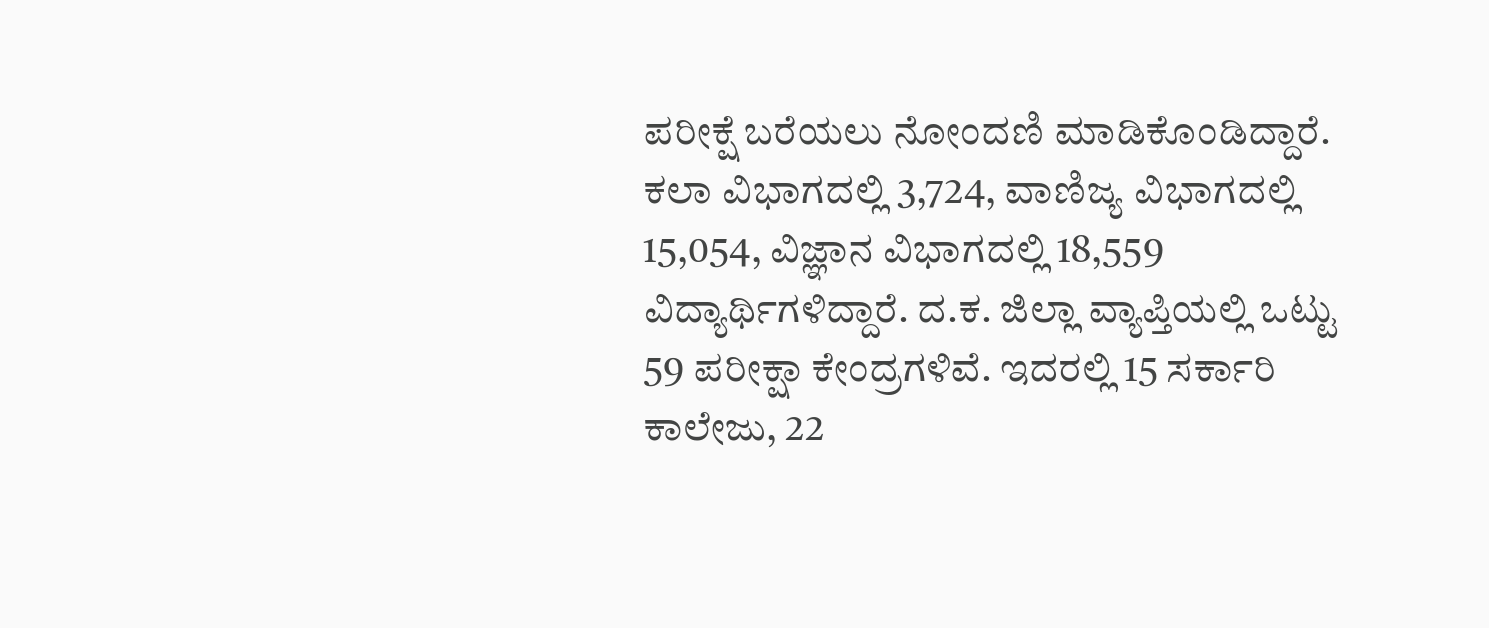ಪರೀಕ್ಷೆ ಬರೆಯಲು ನೋಂದಣಿ ಮಾಡಿಕೊಂಡಿದ್ದಾರೆ. ಕಲಾ ವಿಭಾಗದಲ್ಲಿ 3,724, ವಾಣಿಜ್ಯ ವಿಭಾಗದಲ್ಲಿ 15,054, ವಿಜ್ಞಾನ ವಿಭಾಗದಲ್ಲಿ 18,559 ವಿದ್ಯಾರ್ಥಿಗಳಿದ್ದಾರೆ. ದ.ಕ. ಜಿಲ್ಲಾ ವ್ಯಾಪ್ತಿಯಲ್ಲಿ ಒಟ್ಟು 59 ಪರೀಕ್ಷಾ ಕೇಂದ್ರಗಳಿವೆ. ಇದರಲ್ಲಿ 15 ಸರ್ಕಾರಿ ಕಾಲೇಜು, 22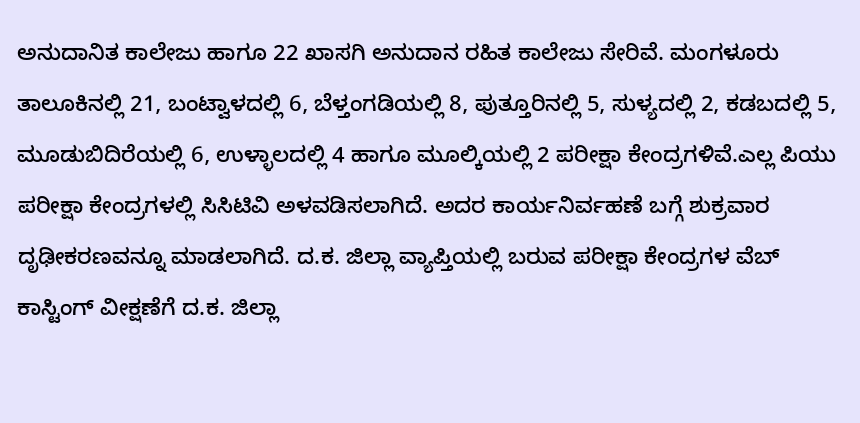ಅನುದಾನಿತ ಕಾಲೇಜು ಹಾಗೂ 22 ಖಾಸಗಿ ಅನುದಾನ ರಹಿತ ಕಾಲೇಜು ಸೇರಿವೆ. ಮಂಗಳೂರು ತಾಲೂಕಿನಲ್ಲಿ 21, ಬಂಟ್ವಾಳದಲ್ಲಿ 6, ಬೆಳ್ತಂಗಡಿಯಲ್ಲಿ 8, ಪುತ್ತೂರಿನಲ್ಲಿ 5, ಸುಳ್ಯದಲ್ಲಿ 2, ಕಡಬದಲ್ಲಿ 5, ಮೂಡುಬಿದಿರೆಯಲ್ಲಿ 6, ಉಳ್ಳಾಲದಲ್ಲಿ 4 ಹಾಗೂ ಮೂಲ್ಕಿಯಲ್ಲಿ 2 ಪರೀಕ್ಷಾ ಕೇಂದ್ರಗಳಿವೆ.ಎಲ್ಲ ಪಿಯು ಪರೀಕ್ಷಾ ಕೇಂದ್ರಗಳಲ್ಲಿ ಸಿಸಿಟಿವಿ ಅಳವಡಿಸಲಾಗಿದೆ. ಅದರ ಕಾರ್ಯನಿರ್ವಹಣೆ ಬಗ್ಗೆ ಶುಕ್ರವಾರ ದೃಢೀಕರಣವನ್ನೂ ಮಾಡಲಾಗಿದೆ. ದ.ಕ. ಜಿಲ್ಲಾ ವ್ಯಾಪ್ತಿಯಲ್ಲಿ ಬರುವ ಪರೀಕ್ಷಾ ಕೇಂದ್ರಗಳ ವೆಬ್ ಕಾಸ್ಟಿಂಗ್ ವೀಕ್ಷಣೆಗೆ ದ.ಕ. ಜಿಲ್ಲಾ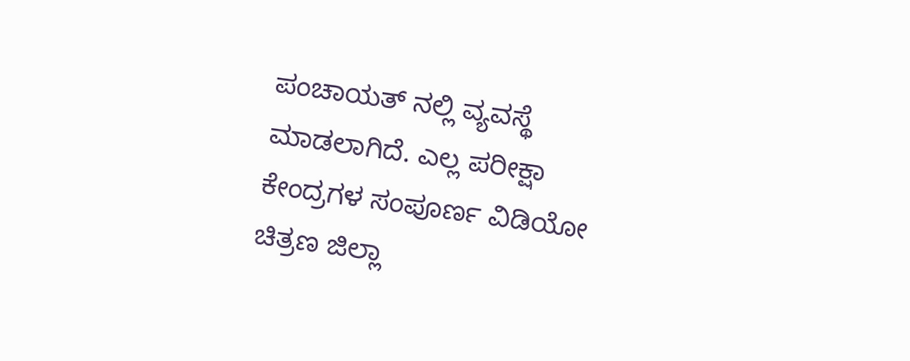ಪಂಚಾಯತ್ ನಲ್ಲಿ ವ್ಯವಸ್ಥೆ ಮಾಡಲಾಗಿದೆ. ಎಲ್ಲ ಪರೀಕ್ಷಾ ಕೇಂದ್ರಗಳ ಸಂಪೂರ್ಣ ವಿಡಿಯೋ ಚಿತ್ರಣ ಜಿಲ್ಲಾ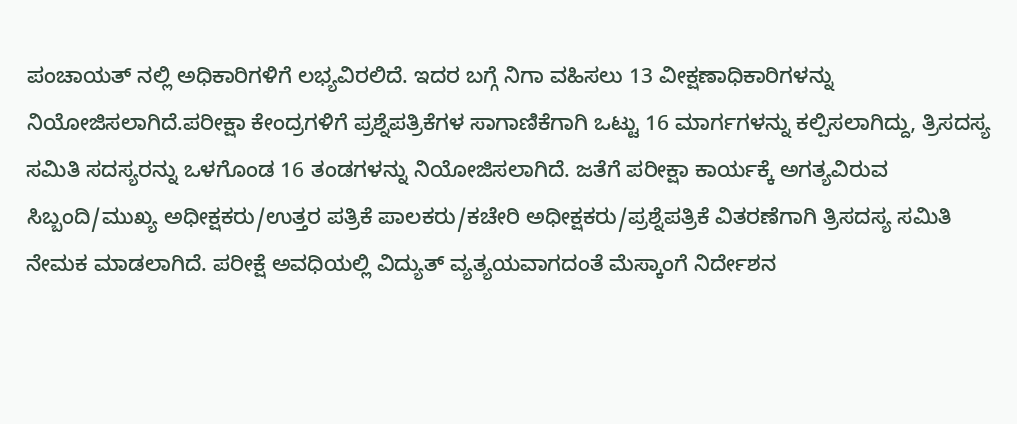ಪಂಚಾಯತ್ ನಲ್ಲಿ ಅಧಿಕಾರಿಗಳಿಗೆ ಲಭ್ಯವಿರಲಿದೆ. ಇದರ ಬಗ್ಗೆ ನಿಗಾ ವಹಿಸಲು 13 ವೀಕ್ಷಣಾಧಿಕಾರಿಗಳನ್ನು ನಿಯೋಜಿಸಲಾಗಿದೆ.ಪರೀಕ್ಷಾ ಕೇಂದ್ರಗಳಿಗೆ ಪ್ರಶ್ನೆಪತ್ರಿಕೆಗಳ ಸಾಗಾಣಿಕೆಗಾಗಿ ಒಟ್ಟು 16 ಮಾರ್ಗಗಳನ್ನು ಕಲ್ಪಿಸಲಾಗಿದ್ದು, ತ್ರಿಸದಸ್ಯ ಸಮಿತಿ ಸದಸ್ಯರನ್ನು ಒಳಗೊಂಡ 16 ತಂಡಗಳನ್ನು ನಿಯೋಜಿಸಲಾಗಿದೆ. ಜತೆಗೆ ಪರೀಕ್ಷಾ ಕಾರ್ಯಕ್ಕೆ ಅಗತ್ಯವಿರುವ ಸಿಬ್ಬಂದಿ/ಮುಖ್ಯ ಅಧೀಕ್ಷಕರು/ಉತ್ತರ ಪತ್ರಿಕೆ ಪಾಲಕರು/ಕಚೇರಿ ಅಧೀಕ್ಷಕರು/ಪ್ರಶ್ನೆಪತ್ರಿಕೆ ವಿತರಣೆಗಾಗಿ ತ್ರಿಸದಸ್ಯ ಸಮಿತಿ ನೇಮಕ ಮಾಡಲಾಗಿದೆ. ಪರೀಕ್ಷೆ ಅವಧಿಯಲ್ಲಿ ವಿದ್ಯುತ್ ವ್ಯತ್ಯಯವಾಗದಂತೆ ಮೆಸ್ಕಾಂಗೆ ನಿರ್ದೇಶನ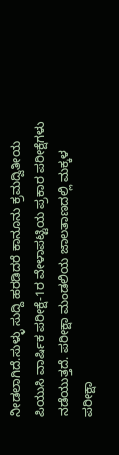ನೀಡಲಾಗಿದೆ.ಸುಳ್ಳು ಸುದ್ದಿ ಹರಡಿದರೆ ಕಾನೂನು ಕ್ರಮದ್ವಿತೀಯ ಪಿಯುಸಿ ವಾರ್ಷಿಕ ಪರೀಕ್ಷೆ-1ರ ವೇಳಾಪಟ್ಟಿಯ ಪ್ರಕಾರ ಪರೀಕ್ಷೆಗಳು ನಡೆಯುತ್ತದೆ. ಪರೀಕ್ಷಾ ಮಂಡಲಿಯ ಜಾಲತಾಣದಲ್ಲಿ ಮಕ್ಕಳ ಪರೀಕ್ಷಾ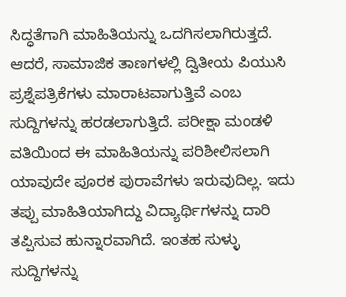ಸಿದ್ಧತೆಗಾಗಿ ಮಾಹಿತಿಯನ್ನು ಒದಗಿಸಲಾಗಿರುತ್ತದೆ. ಆದರೆ, ಸಾಮಾಜಿಕ ತಾಣಗಳಲ್ಲಿ ದ್ವಿತೀಯ ಪಿಯುಸಿ ಪ್ರಶ್ನೆಪತ್ರಿಕೆಗಳು ಮಾರಾಟವಾಗುತ್ತಿವೆ ಎಂಬ ಸುದ್ದಿಗಳನ್ನು ಹರಡಲಾಗುತ್ತಿದೆ. ಪರೀಕ್ಷಾ ಮಂಡಳಿ ವತಿಯಿಂದ ಈ ಮಾಹಿತಿಯನ್ನು ಪರಿಶೀಲಿಸಲಾಗಿ ಯಾವುದೇ ಪೂರಕ ಪುರಾವೆಗಳು ಇರುವುದಿಲ್ಲ. ಇದು ತಪ್ಪು ಮಾಹಿತಿಯಾಗಿದ್ದು ವಿದ್ಯಾರ್ಥಿಗಳನ್ನು ದಾರಿ ತಪ್ಪಿಸುವ ಹುನ್ನಾರವಾಗಿದೆ. ಇಂತಹ ಸುಳ್ಳು ಸುದ್ದಿಗಳನ್ನು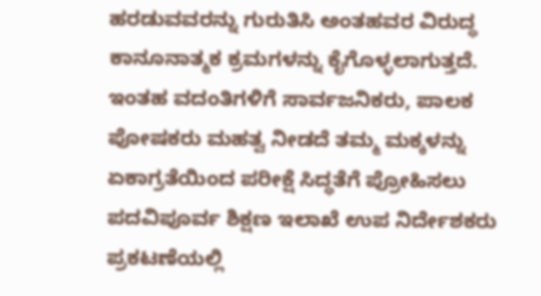ಹರಡುವವರನ್ನು ಗುರುತಿಸಿ ಅಂತಹವರ ವಿರುದ್ಧ ಕಾನೂನಾತ್ಮಕ ಕ್ರಮಗಳನ್ನು ಕೈಗೊಳ್ಳಲಾಗುತ್ತದೆ. ಇಂತಹ ವದಂತಿಗಳಿಗೆ ಸಾರ್ವಜನಿಕರು, ಪಾಲಕ ಪೋಷಕರು ಮಹತ್ವ ನೀಡದೆ ತಮ್ಮ ಮಕ್ಕಳನ್ನು ಏಕಾಗ್ರತೆಯಿಂದ ಪರೀಕ್ಷೆ ಸಿದ್ಧತೆಗೆ ಪ್ರೋಹಿಸಲು ಪದವಿಪೂರ್ವ ಶಿಕ್ಷಣ ಇಲಾಖೆ ಉಪ ನಿರ್ದೇಶಕರು ಪ್ರಕಟಣೆಯಲ್ಲಿ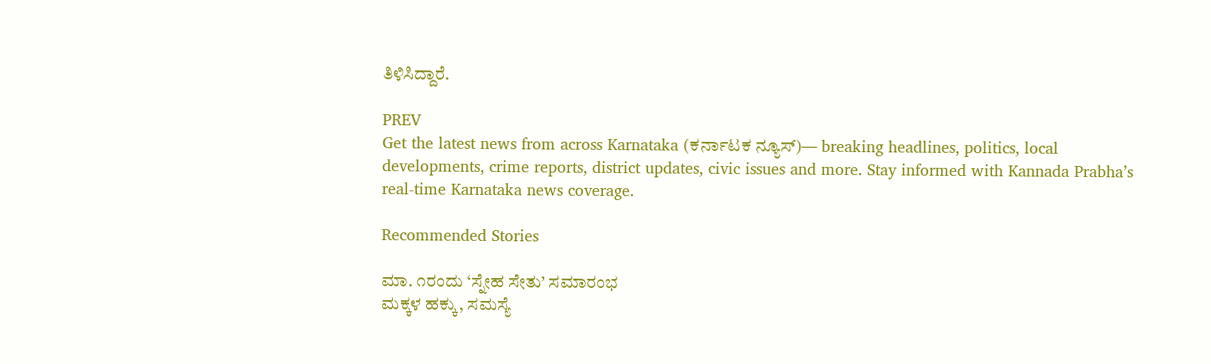ತಿಳಿಸಿದ್ದಾರೆ.

PREV
Get the latest news from across Karnataka (ಕರ್ನಾಟಕ ನ್ಯೂಸ್)— breaking headlines, politics, local developments, crime reports, district updates, civic issues and more. Stay informed with Kannada Prabha’s real‑time Karnataka news coverage.

Recommended Stories

ಮಾ. ೧ರಂದು ‘ಸ್ನೇಹ ಸೇತು’ ಸಮಾರಂಭ
ಮಕ್ಕಳ ಹಕ್ಕು, ಸಮಸ್ಯೆ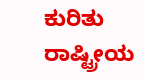ಕುರಿತು ರಾಷ್ಟ್ರೀಯ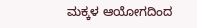ಮಕ್ಕಳ ಆಯೋಗದಿಂದ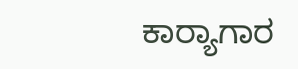ಕಾರ್‍ಯಾಗಾರ